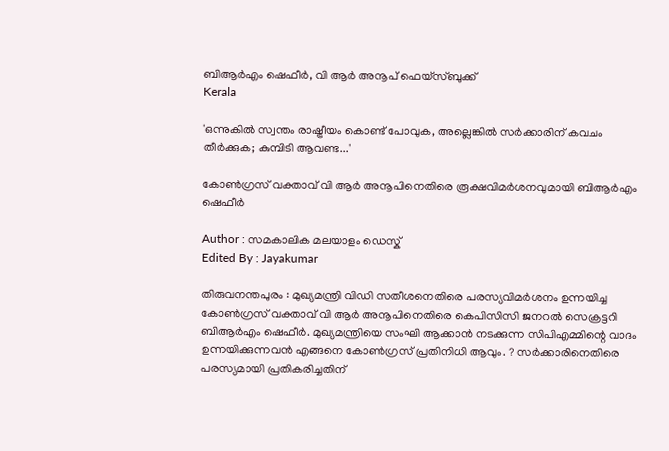ബിആർഎം ഷെഫീർ, വി ആർ അനൂപ് ഫെയ്സ്ബുക്ക്
Kerala

'ഒന്നുകില്‍ സ്വന്തം രാഷ്ട്രീയം കൊണ്ട് പോവുക, അല്ലെങ്കില്‍ സര്‍ക്കാരിന് കവചം തീര്‍ക്കുക; കുമ്പിടി ആവണ്ട...'

കോൺഗ്രസ് വക്താവ് വി ആർ അനൂപിനെതിരെ രൂക്ഷവിമർശനവുമായി ബിആർഎം ഷെഫീർ

Author : സമകാലിക മലയാളം ഡെസ്ക്
Edited By : Jayakumar

തിരുവനന്തപുരം : മുഖ്യമന്ത്രി വിഡി സതീശനെതിരെ പരസ്യവിമര്‍ശനം ഉന്നയിച്ച കോണ്‍ഗ്രസ് വക്താവ് വി ആര്‍ അനൂപിനെതിരെ കെപിസിസി ജനറല്‍ സെക്രട്ടറി ബിആര്‍എം ഷെഫീര്‍. മുഖ്യമന്ത്രിയെ സംഘി ആക്കാന്‍ നടക്കുന്ന സിപിഎമ്മിന്റെ വാദം ഉന്നയിക്കുന്നവന്‍ എങ്ങനെ കോണ്‍ഗ്രസ് പ്രതിനിധി ആവും. ? സര്‍ക്കാരിനെതിരെ പരസ്യമായി പ്രതികരിച്ചതിന്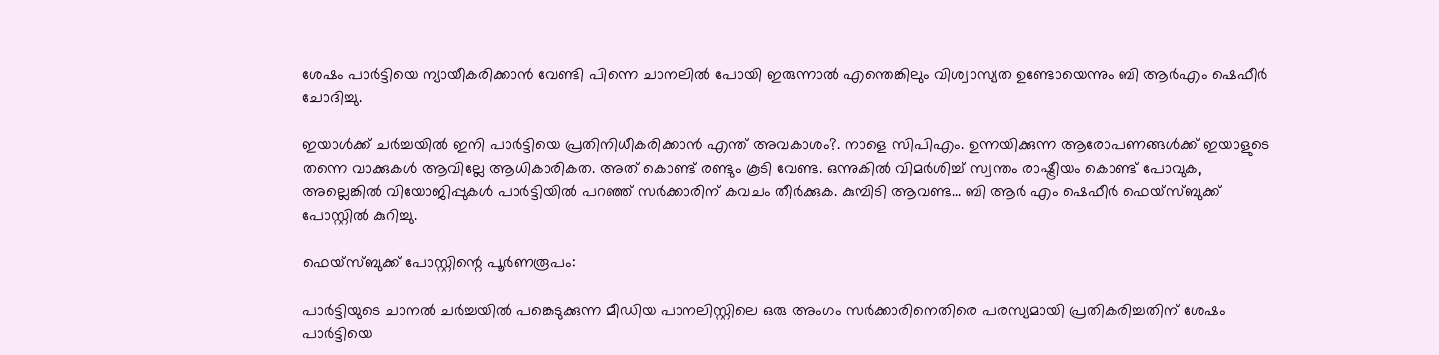ശേഷം പാര്‍ട്ടിയെ ന്യായീകരിക്കാന്‍ വേണ്ടി പിന്നെ ചാനലില്‍ പോയി ഇരുന്നാല്‍ എന്തെങ്കിലും വിശ്വാസ്യത ഉണ്ടോയെന്നും ബി ആര്‍എം ഷെഫീര്‍ ചോദിച്ചു.

ഇയാള്‍ക്ക് ചര്‍ച്ചയില്‍ ഇനി പാര്‍ട്ടിയെ പ്രതിനിധീകരിക്കാന്‍ എന്ത് അവകാശം?. നാളെ സിപിഎം. ഉന്നയിക്കുന്ന ആരോപണങ്ങള്‍ക്ക് ഇയാളുടെ തന്നെ വാക്കുകള്‍ ആവില്ലേ ആധികാരികത. അത് കൊണ്ട് രണ്ടും കൂടി വേണ്ട. ഒന്നുകില്‍ വിമര്‍ശിച്ച് സ്വന്തം രാഷ്ട്രീയം കൊണ്ട് പോവുക, അല്ലെങ്കില്‍ വിയോജിപ്പുകള്‍ പാര്‍ട്ടിയില്‍ പറഞ്ഞ് സര്‍ക്കാരിന് കവചം തീര്‍ക്കുക. കുമ്പിടി ആവണ്ട... ബി ആര്‍ എം ഷെഫീര്‍ ഫെയ്‌സ്ബുക്ക് പോസ്റ്റില്‍ കുറിച്ചു.

ഫെയ്‌സ്ബുക്ക് പോസ്റ്റിന്റെ പൂര്‍ണരൂപം:

പാര്‍ട്ടിയുടെ ചാനല്‍ ചര്‍ച്ചയില്‍ പങ്കെടുക്കുന്ന മീഡിയ പാനലിസ്റ്റിലെ ഒരു അംഗം സര്‍ക്കാരിനെതിരെ പരസ്യമായി പ്രതികരിച്ചതിന് ശേഷം പാര്‍ട്ടിയെ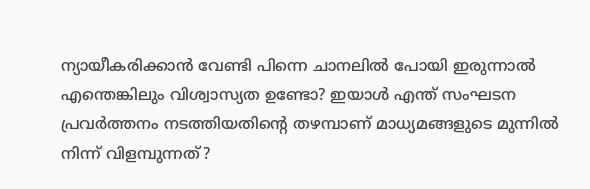ന്യായീകരിക്കാന്‍ വേണ്ടി പിന്നെ ചാനലില്‍ പോയി ഇരുന്നാല്‍ എന്തെങ്കിലും വിശ്വാസ്യത ഉണ്ടോ? ഇയാള്‍ എന്ത് സംഘടന പ്രവര്‍ത്തനം നടത്തിയതിന്റെ തഴമ്പാണ് മാധ്യമങ്ങളുടെ മുന്നില്‍ നിന്ന് വിളമ്പുന്നത്?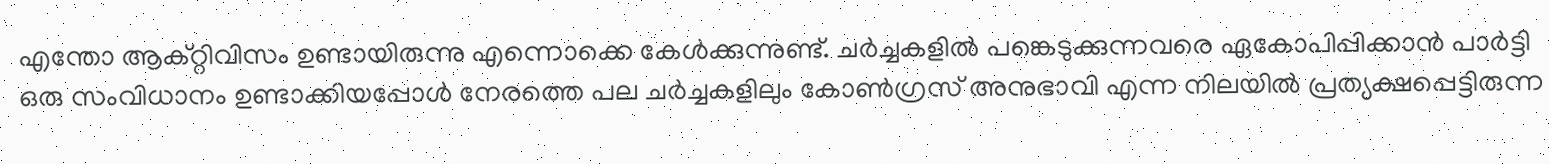എന്തോ ആക്റ്റിവിസം ഉണ്ടായിരുന്നു എന്നൊക്കെ കേള്‍ക്കുന്നുണ്ട്. ചര്‍ച്ചകളില്‍ പങ്കെടുക്കുന്നവരെ ഏകോപിപ്പിക്കാന്‍ പാര്‍ട്ടി ഒരു സംവിധാനം ഉണ്ടാക്കിയപ്പോള്‍ നേരത്തെ പല ചര്‍ച്ചകളിലും കോണ്‍ഗ്രസ് അനുഭാവി എന്ന നിലയില്‍ പ്രത്യക്ഷപ്പെട്ടിരുന്ന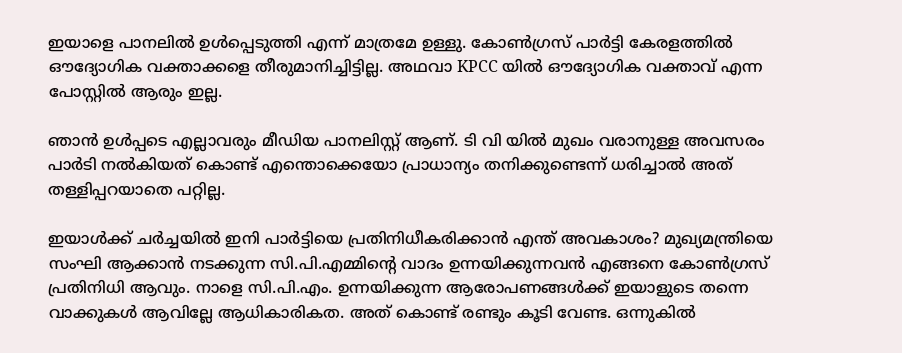ഇയാളെ പാനലില്‍ ഉള്‍പ്പെടുത്തി എന്ന് മാത്രമേ ഉള്ളു. കോണ്‍ഗ്രസ് പാര്‍ട്ടി കേരളത്തില്‍ ഔദ്യോഗിക വക്താക്കളെ തീരുമാനിച്ചിട്ടില്ല. അഥവാ KPCC യില്‍ ഔദ്യോഗിക വക്താവ് എന്ന പോസ്റ്റില്‍ ആരും ഇല്ല.

ഞാന്‍ ഉള്‍പ്പടെ എല്ലാവരും മീഡിയ പാനലിസ്റ്റ് ആണ്. ടി വി യില്‍ മുഖം വരാനുള്ള അവസരം പാര്‍ടി നല്‍കിയത് കൊണ്ട് എന്തൊക്കെയോ പ്രാധാന്യം തനിക്കുണ്ടെന്ന് ധരിച്ചാല്‍ അത് തള്ളിപ്പറയാതെ പറ്റില്ല.

ഇയാള്‍ക്ക് ചര്‍ച്ചയില്‍ ഇനി പാര്‍ട്ടിയെ പ്രതിനിധീകരിക്കാന്‍ എന്ത് അവകാശം? മുഖ്യമന്ത്രിയെ സംഘി ആക്കാന്‍ നടക്കുന്ന സി.പി.എമ്മിന്റെ വാദം ഉന്നയിക്കുന്നവന്‍ എങ്ങനെ കോണ്‍ഗ്രസ് പ്രതിനിധി ആവും. നാളെ സി.പി.എം. ഉന്നയിക്കുന്ന ആരോപണങ്ങള്‍ക്ക് ഇയാളുടെ തന്നെ വാക്കുകള്‍ ആവില്ലേ ആധികാരികത. അത് കൊണ്ട് രണ്ടും കൂടി വേണ്ട. ഒന്നുകില്‍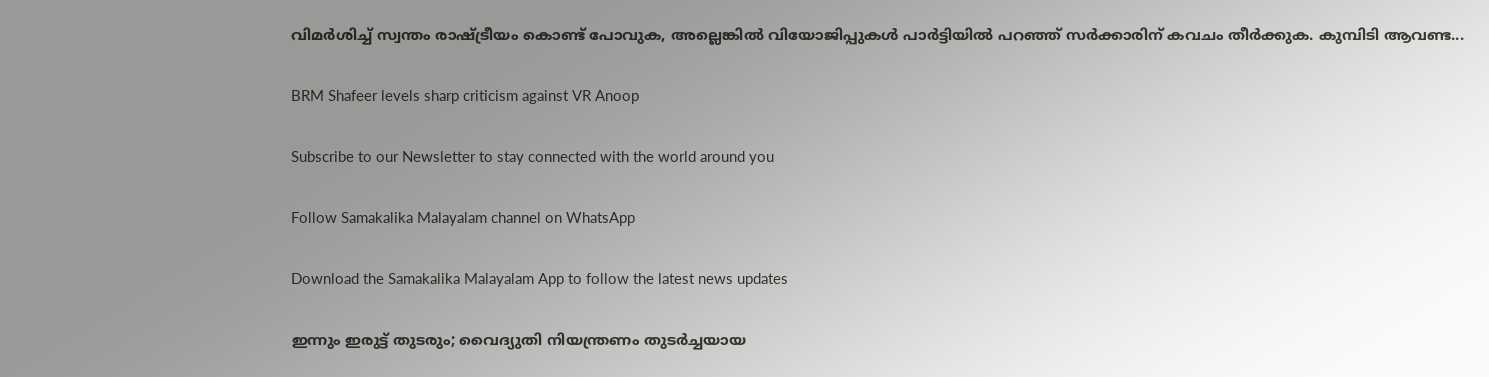വിമര്‍ശിച്ച് സ്വന്തം രാഷ്ട്രീയം കൊണ്ട് പോവുക, അല്ലെങ്കില്‍ വിയോജിപ്പുകള്‍ പാര്‍ട്ടിയില്‍ പറഞ്ഞ് സര്‍ക്കാരിന് കവചം തീര്‍ക്കുക. കുമ്പിടി ആവണ്ട...

BRM Shafeer levels sharp criticism against VR Anoop

Subscribe to our Newsletter to stay connected with the world around you

Follow Samakalika Malayalam channel on WhatsApp

Download the Samakalika Malayalam App to follow the latest news updates

ഇന്നും ഇരുട്ട് തുടരും; വൈദ്യുതി നിയന്ത്രണം തുടർച്ചയായ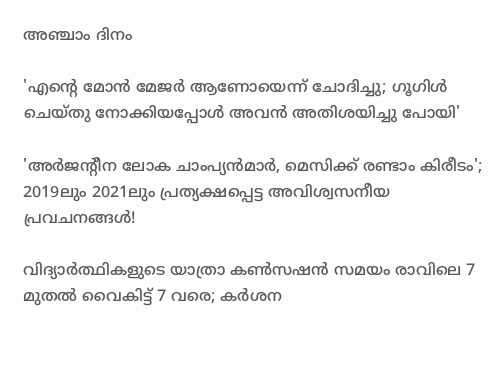അഞ്ചാം ദിനം

'എന്റെ മോൻ മേജർ ആണോയെന്ന് ചോദിച്ചു; ഗൂഗിൾ ചെയ്തു നോക്കിയപ്പോൾ അവൻ അതിശയിച്ചു പോയി'

'അർജന്റീന ലോക ചാംപ്യൻമാർ, മെസിക്ക് രണ്ടാം കിരീടം'; 2019ലും 2021ലും പ്രത്യക്ഷപ്പെട്ട അവിശ്വസനീയ പ്രവചനങ്ങൾ!

വിദ്യാർത്ഥികളുടെ യാത്രാ കൺസഷൻ സമയം രാവിലെ 7 മുതൽ വൈകിട്ട് 7 വരെ; കർശന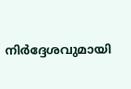നിർദ്ദേശവുമായി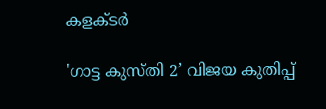കളക്ടർ

'ഗാട്ട കുസ്തി 2’ വിജയ കുതിപ്പ്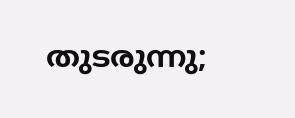തുടരുന്നു;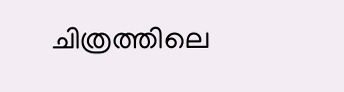ചിത്രത്തിലെ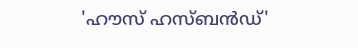'ഹൗസ് ഹസ്ബൻഡ്'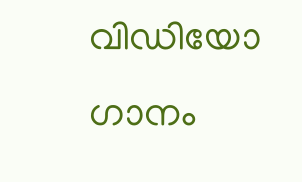വിഡിയോ ഗാനം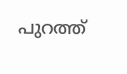പുറത്ത്